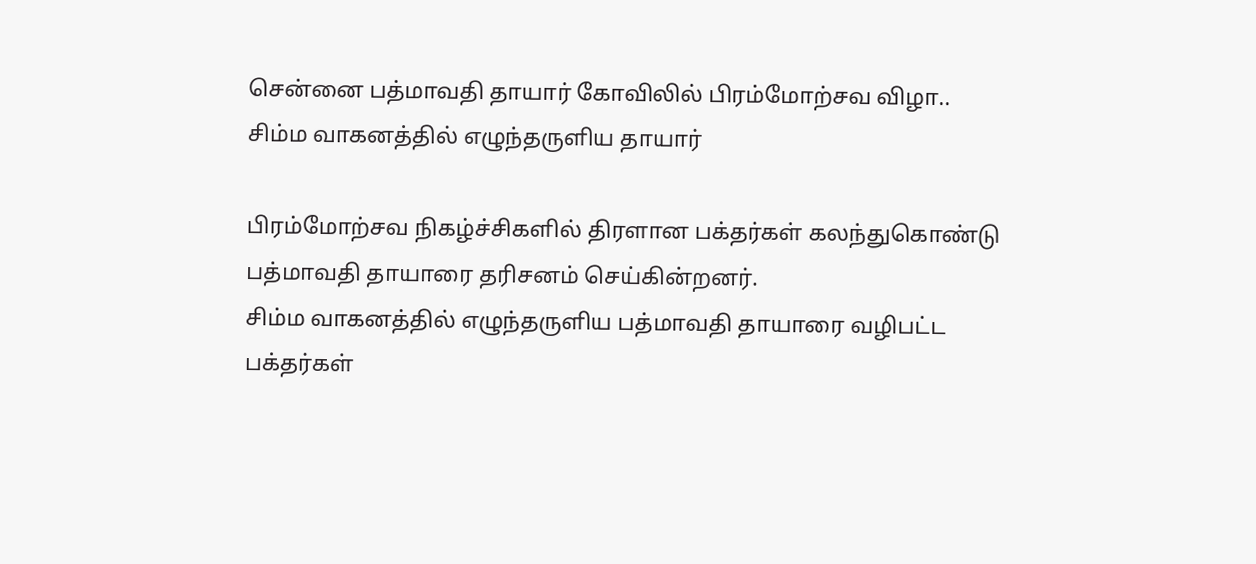சென்னை பத்மாவதி தாயார் கோவிலில் பிரம்மோற்சவ விழா.. சிம்ம வாகனத்தில் எழுந்தருளிய தாயார்

பிரம்மோற்சவ நிகழ்ச்சிகளில் திரளான பக்தர்கள் கலந்துகொண்டு பத்மாவதி தாயாரை தரிசனம் செய்கின்றனர்.
சிம்ம வாகனத்தில் எழுந்தருளிய பத்மாவதி தாயாரை வழிபட்ட பக்தர்கள்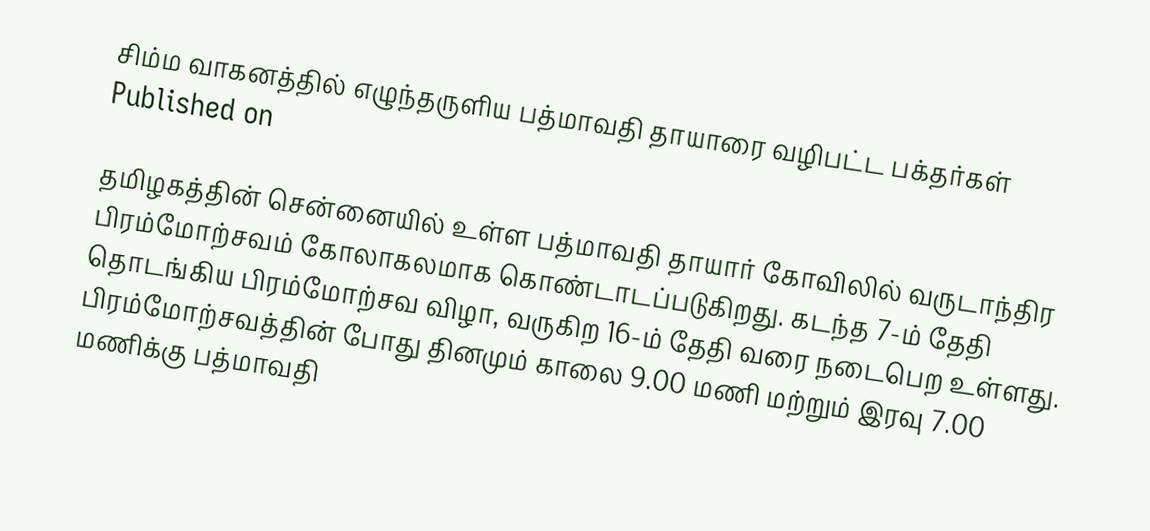சிம்ம வாகனத்தில் எழுந்தருளிய பத்மாவதி தாயாரை வழிபட்ட பக்தர்கள்
Published on

தமிழகத்தின் சென்னையில் உள்ள பத்மாவதி தாயார் கோவிலில் வருடாந்திர பிரம்மோற்சவம் கோலாகலமாக கொண்டாடப்படுகிறது. கடந்த 7-ம் தேதி தொடங்கிய பிரம்மோற்சவ விழா, வருகிற 16-ம் தேதி வரை நடைபெற உள்ளது. பிரம்மோற்சவத்தின் போது தினமும் காலை 9.00 மணி மற்றும் இரவு 7.00 மணிக்கு பத்மாவதி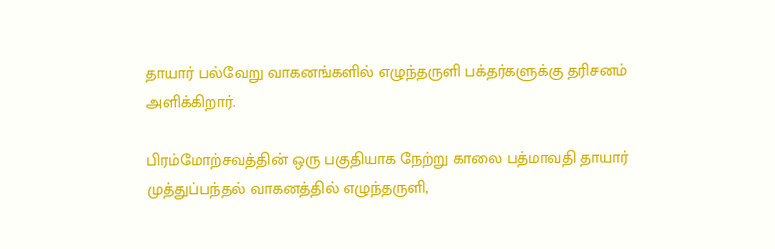தாயார் பல்வேறு வாகனங்களில் எழுந்தருளி பக்தர்களுக்கு தரிசனம் அளிக்கிறார்.

பிரம்மோற்சவத்தின் ஒரு பகுதியாக நேற்று காலை பத்மாவதி தாயார் முத்துப்பந்தல் வாகனத்தில் எழுந்தருளி,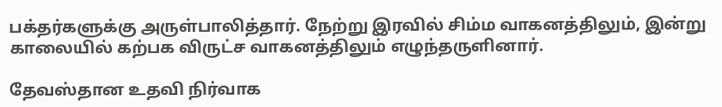பக்தர்களுக்கு அருள்பாலித்தார். நேற்று இரவில் சிம்ம வாகனத்திலும், இன்று காலையில் கற்பக விருட்ச வாகனத்திலும் எழுந்தருளினார்.

தேவஸ்தான உதவி நிர்வாக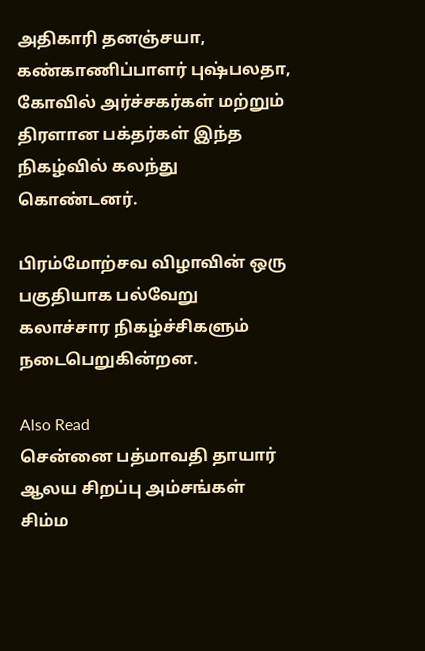அதிகாரி தனஞ்சயா, கண்காணிப்பாளர் புஷ்பலதா, கோவில் அர்ச்சகர்கள் மற்றும் திரளான பக்தர்கள் இந்த நிகழ்வில் கலந்து கொண்டனர்.

பிரம்மோற்சவ விழாவின் ஒரு பகுதியாக பல்வேறு கலாச்சார நிகழ்ச்சிகளும் நடைபெறுகின்றன.

Also Read
சென்னை பத்மாவதி தாயார் ஆலய சிறப்பு அம்சங்கள்
சிம்ம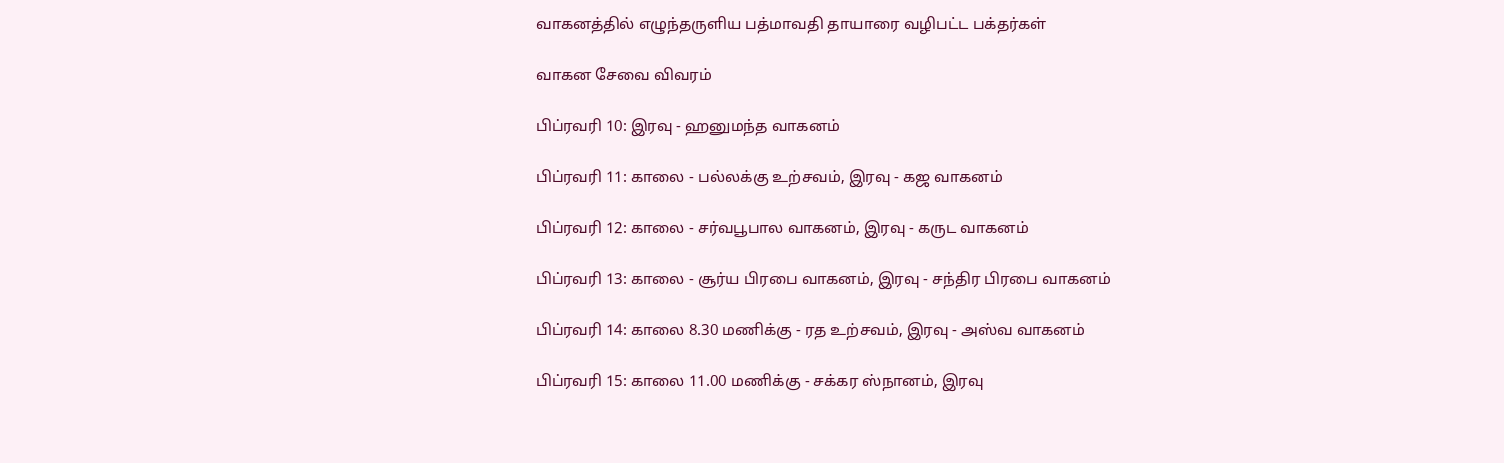வாகனத்தில் எழுந்தருளிய பத்மாவதி தாயாரை வழிபட்ட பக்தர்கள்

வாகன சேவை விவரம்

பிப்ரவரி 10: இரவு - ஹனுமந்த வாகனம்

பிப்ரவரி 11: காலை - பல்லக்கு உற்சவம், இரவு - கஜ வாகனம்

பிப்ரவரி 12: காலை - சர்வபூபால வாகனம், இரவு - கருட வாகனம்

பிப்ரவரி 13: காலை - சூர்ய பிரபை வாகனம், இரவு - சந்திர பிரபை வாகனம்

பிப்ரவரி 14: காலை 8.30 மணிக்கு - ரத உற்சவம், இரவு - அஸ்வ வாகனம்

பிப்ரவரி 15: காலை 11.00 மணிக்கு - சக்கர ஸ்நானம், இரவு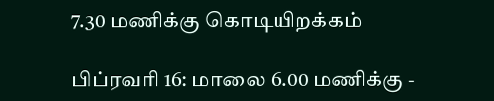7.30 மணிக்கு கொடியிறக்கம்

பிப்ரவரி 16: மாலை 6.00 மணிக்கு -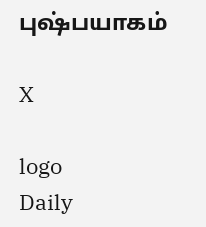புஷ்பயாகம்

X

logo
Daily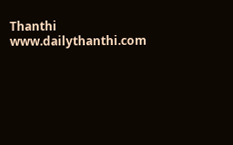Thanthi
www.dailythanthi.com